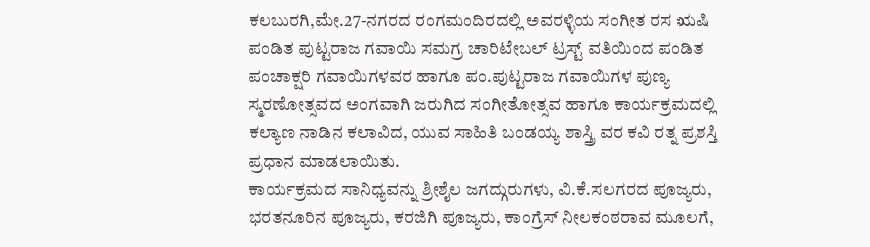ಕಲಬುರಗಿ,ಮೇ.27-ನಗರದ ರಂಗಮಂದಿರದಲ್ಲಿ ಅವರಳ್ಳಿಯ ಸಂಗೀತ ರಸ ಋಷಿ ಪಂಡಿತ ಪುಟ್ಟರಾಜ ಗವಾಯಿ ಸಮಗ್ರ ಚಾರಿಟೇಬಲ್ ಟ್ರಸ್ಟ್ ವತಿಯಿಂದ ಪಂಡಿತ ಪಂಚಾಕ್ಷರಿ ಗವಾಯಿಗಳವರ ಹಾಗೂ ಪಂ.ಪುಟ್ಟರಾಜ ಗವಾಯಿಗಳ ಪುಣ್ಯ ಸ್ಮರಣೋತ್ಸವದ ಅಂಗವಾಗಿ ಜರುಗಿದ ಸಂಗೀತೋತ್ಸವ ಹಾಗೂ ಕಾರ್ಯಕ್ರಮದಲ್ಲಿ ಕಲ್ಯಾಣ ನಾಡಿನ ಕಲಾವಿದ, ಯುವ ಸಾಹಿತಿ ಬಂಡಯ್ಯ ಶಾಸ್ತ್ರಿ ವರ ಕವಿ ರತ್ನ ಪ್ರಶಸ್ತಿ ಪ್ರಧಾನ ಮಾಡಲಾಯಿತು.
ಕಾರ್ಯಕ್ರಮದ ಸಾನಿಧ್ಯವನ್ನು ಶ್ರೀಶೈಲ ಜಗದ್ಗುರುಗಳು, ವಿ.ಕೆ.ಸಲಗರದ ಪೂಜ್ಯರು, ಭರತನೂರಿನ ಪೂಜ್ಯರು, ಕರಜಿಗಿ ಪೂಜ್ಯರು, ಕಾಂಗ್ರೆಸ್ ನೀಲಕಂಠರಾವ ಮೂಲಗೆ,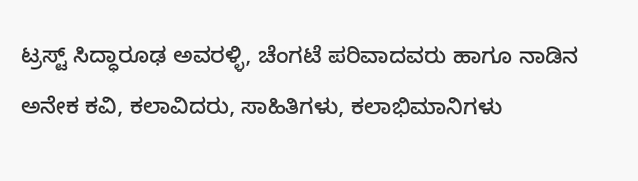ಟ್ರಸ್ಟ್ ಸಿದ್ಧಾರೂಢ ಅವರಳ್ಳಿ, ಚೆಂಗಟೆ ಪರಿವಾದವರು ಹಾಗೂ ನಾಡಿನ ಅನೇಕ ಕವಿ, ಕಲಾವಿದರು, ಸಾಹಿತಿಗಳು, ಕಲಾಭಿಮಾನಿಗಳು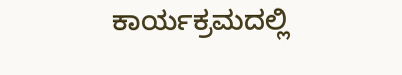ಕಾರ್ಯಕ್ರಮದಲ್ಲಿ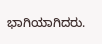ಭಾಗಿಯಾಗಿದರು.